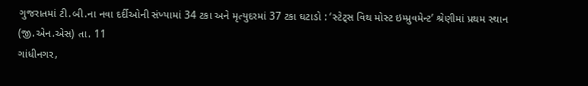ગુજરાતમાં ટી.બી.ના નવા દર્દીઓની સંખ્યામાં 34 ટકા અને મૃત્યુદરમાં 37 ટકા ઘટાડો : ‘સ્ટેટ્સ વિથ મોસ્ટ ઇમ્પ્રુવમેન્ટ’ શ્રેણીમાં પ્રથમ સ્થાન
(જી.એન.એસ) તા. 11
ગાંધીનગર,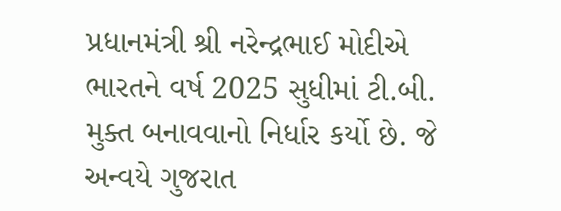પ્રધાનમંત્રી શ્રી નરેન્દ્રભાઈ મોદીએ ભારતને વર્ષ 2025 સુધીમાં ટી.બી. મુક્ત બનાવવાનો નિર્ધાર કર્યો છે. જે અન્વયે ગુજરાત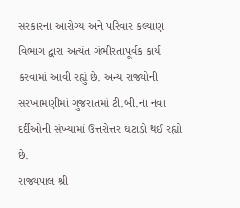સરકારના આરોગ્ય અને પરિવાર કલ્યાણ વિભાગ દ્વારા અત્યંત ગંભીરતાપૂર્વક કાર્ય કરવામાં આવી રહ્યું છે. અન્ય રાજ્યોની સરખામણીમાં ગુજરાતમાં ટી.બી.ના નવા દર્દીઓની સંખ્યામાં ઉત્તરોત્તર ઘટાડો થઈ રહ્યો છે.
રાજ્યપાલ શ્રી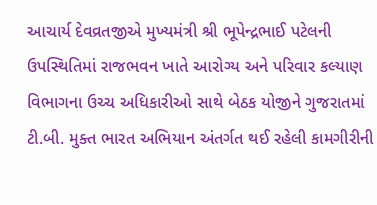આચાર્ય દેવવ્રતજીએ મુખ્યમંત્રી શ્રી ભૂપેન્દ્રભાઈ પટેલની ઉપસ્થિતિમાં રાજભવન ખાતે આરોગ્ય અને પરિવાર કલ્યાણ વિભાગના ઉચ્ચ અધિકારીઓ સાથે બેઠક યોજીને ગુજરાતમાં ટી.બી. મુક્ત ભારત અભિયાન અંતર્ગત થઈ રહેલી કામગીરીની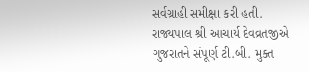સર્વગ્રાહી સમીક્ષા કરી હતી.
રાજ્યપાલ શ્રી આચાર્ય દેવવ્રતજીએ ગુજરાતને સંપૂર્ણ ટી.બી. મુક્ત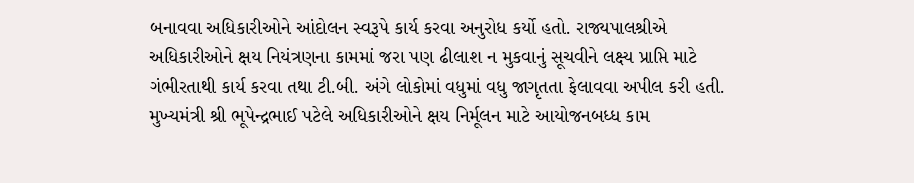બનાવવા અધિકારીઓને આંદોલન સ્વરૂપે કાર્ય કરવા અનુરોધ કર્યો હતો. રાજ્યપાલશ્રીએ અધિકારીઓને ક્ષય નિયંત્રણના કામમાં જરા પણ ઢીલાશ ન મુકવાનું સૂચવીને લક્ષ્ય પ્રાપ્તિ માટે ગંભીરતાથી કાર્ય કરવા તથા ટી.બી. અંગે લોકોમાં વધુમાં વધુ જાગૃતતા ફેલાવવા અપીલ કરી હતી.
મુખ્યમંત્રી શ્રી ભૂપેન્દ્રભાઈ પટેલે અધિકારીઓને ક્ષય નિર્મૂલન માટે આયોજનબધ્ધ કામ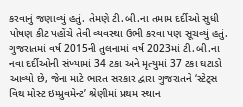કરવાનું જણાવ્યું હતું. તેમણે ટી.બી.ના તમામ દર્દીઓ સુધી પોષણ કીટ પહોંચે તેવી વ્યવસ્થા ઉભી કરવા પણ સૂચવ્યું હતું.
ગુજરાતમાં વર્ષ 2015ની તુલનામાં વર્ષ 2023માં ટી.બી.ના નવા દર્દીઓની સંખ્યામાં 34 ટકા અને મૃત્યુમાં 37 ટકા ઘટાડો આવ્યો છે, જેના માટે ભારત સરકાર દ્વારા ગુજરાતને ‘સ્ટેટ્સ વિથ મોસ્ટ ઇમ્પ્રુવમેન્ટ’ શ્રેણીમાં પ્રથમ સ્થાન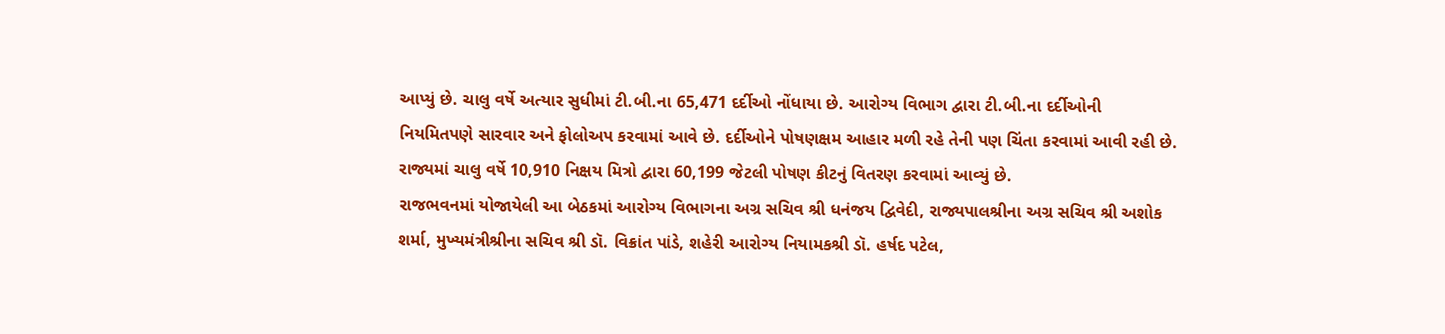આપ્યું છે. ચાલુ વર્ષે અત્યાર સુધીમાં ટી.બી.ના 65,471 દર્દીઓ નોંધાયા છે. આરોગ્ય વિભાગ દ્વારા ટી.બી.ના દર્દીઓની નિયમિતપણે સારવાર અને ફોલોઅપ કરવામાં આવે છે. દર્દીઓને પોષણક્ષમ આહાર મળી રહે તેની પણ ચિંતા કરવામાં આવી રહી છે. રાજ્યમાં ચાલુ વર્ષે 10,910 નિક્ષય મિત્રો દ્વારા 60,199 જેટલી પોષણ કીટનું વિતરણ કરવામાં આવ્યું છે.
રાજભવનમાં યોજાયેલી આ બેઠકમાં આરોગ્ય વિભાગના અગ્ર સચિવ શ્રી ધનંજય દ્વિવેદી, રાજ્યપાલશ્રીના અગ્ર સચિવ શ્રી અશોક શર્મા, મુખ્યમંત્રીશ્રીના સચિવ શ્રી ડૉ. વિક્રાંત પાંડે, શહેરી આરોગ્ય નિયામકશ્રી ડૉ. હર્ષદ પટેલ,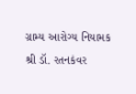ગ્રામ્ય આરોગ્ય નિયામક શ્રી ડૉ. રતનકંવર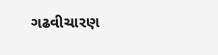ગઢવીચારણ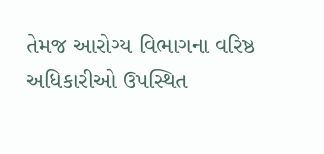તેમજ આરોગ્ય વિભાગના વરિષ્ઠ અધિકારીઓ ઉપસ્થિત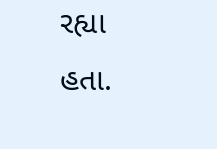રહ્યા હતા.